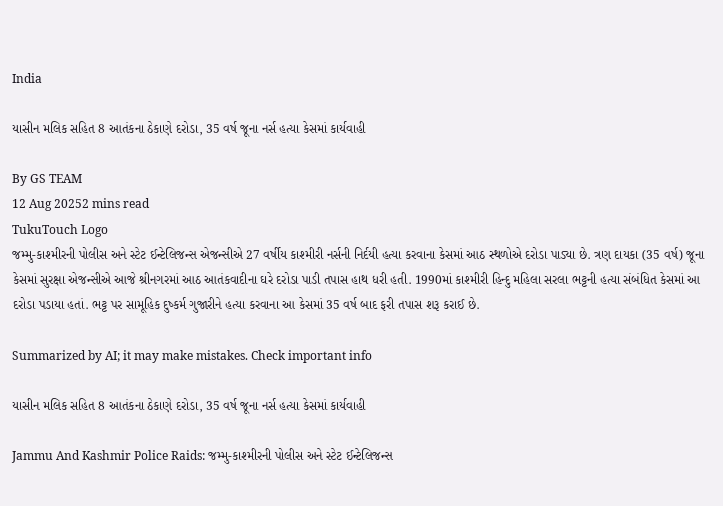India

યાસીન મલિક સહિત 8 આતંકના ઠેકાણે દરોડા, 35 વર્ષ જૂના નર્સ હત્યા કેસમાં કાર્યવાહી

By GS TEAM
12 Aug 20252 mins read
TukuTouch Logo
જમ્મુ-કાશ્મીરની પોલીસ અને સ્ટેટ ઈન્ટેલિજન્સ એજન્સીએ 27 વર્ષીય કાશ્મીરી નર્સની નિર્દયી હત્યા કરવાના કેસમાં આઠ સ્થળોએ દરોડા પાડ્યા છે. ત્રણ દાયકા (35 વર્ષ) જૂના કેસમાં સુરક્ષા એજન્સીએ આજે શ્રીનગરમાં આઠ આતંકવાદીના ઘરે દરોડા પાડી તપાસ હાથ ધરી હતી. 1990માં કાશ્મીરી હિન્દુ મહિલા સરલા ભટ્ટની હત્યા સંબંધિત કેસમાં આ દરોડા પડાયા હતાં. ભટ્ટ પર સામૂહિક દુષ્કર્મ ગુજારીને હત્યા કરવાના આ કેસમાં 35 વર્ષ બાદ ફરી તપાસ શરૂ કરાઈ છે.

Summarized by AI; it may make mistakes. Check important info

યાસીન મલિક સહિત 8 આતંકના ઠેકાણે દરોડા, 35 વર્ષ જૂના નર્સ હત્યા કેસમાં કાર્યવાહી

Jammu And Kashmir Police Raids: જમ્મુ-કાશ્મીરની પોલીસ અને સ્ટેટ ઈન્ટેલિજન્સ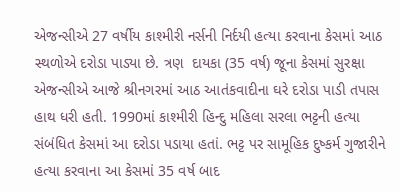એજન્સીએ 27 વર્ષીય કાશ્મીરી નર્સની નિર્દયી હત્યા કરવાના કેસમાં આઠ સ્થળોએ દરોડા પાડ્યા છે. ત્રણ  દાયકા (35 વર્ષ) જૂના કેસમાં સુરક્ષા એજન્સીએ આજે શ્રીનગરમાં આઠ આતંકવાદીના ઘરે દરોડા પાડી તપાસ હાથ ધરી હતી. 1990માં કાશ્મીરી હિન્દુ મહિલા સરલા ભટ્ટની હત્યા સંબંધિત કેસમાં આ દરોડા પડાયા હતાં. ભટ્ટ પર સામૂહિક દુષ્કર્મ ગુજારીને હત્યા કરવાના આ કેસમાં 35 વર્ષ બાદ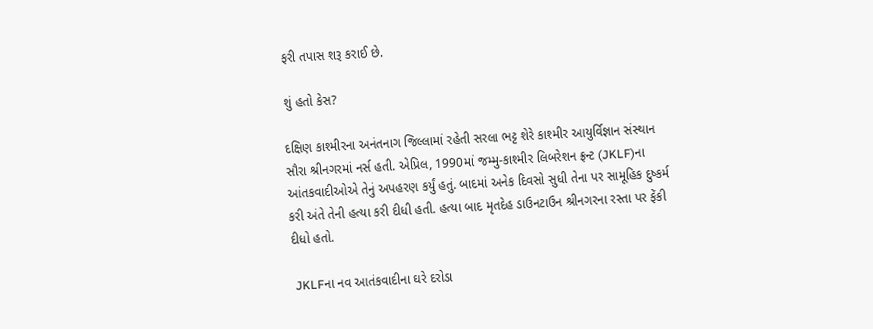ફરી તપાસ શરૂ કરાઈ છે.

શું હતો કેસ?

દક્ષિણ કાશ્મીરના અનંતનાગ જિલ્લામાં રહેતી સરલા ભટ્ટ શેરે કાશ્મીર આયુર્વિજ્ઞાન સંસ્થાન સૌરા શ્રીનગરમાં નર્સ હતી. એપ્રિલ, 1990માં જમ્મુ-કાશ્મીર લિબરેશન ફ્રન્ટ (JKLF)ના આંતકવાદીઓએ તેનું અપહરણ કર્યું હતું. બાદમાં અનેક દિવસો સુધી તેના પર સામૂહિક દુષ્કર્મ કરી અંતે તેની હત્યા કરી દીધી હતી. હત્યા બાદ મૃતદેહ ડાઉનટાઉન શ્રીનગરના રસ્તા પર ફેંકી દીધો હતો.

 JKLFના નવ આતંકવાદીના ઘરે દરોડા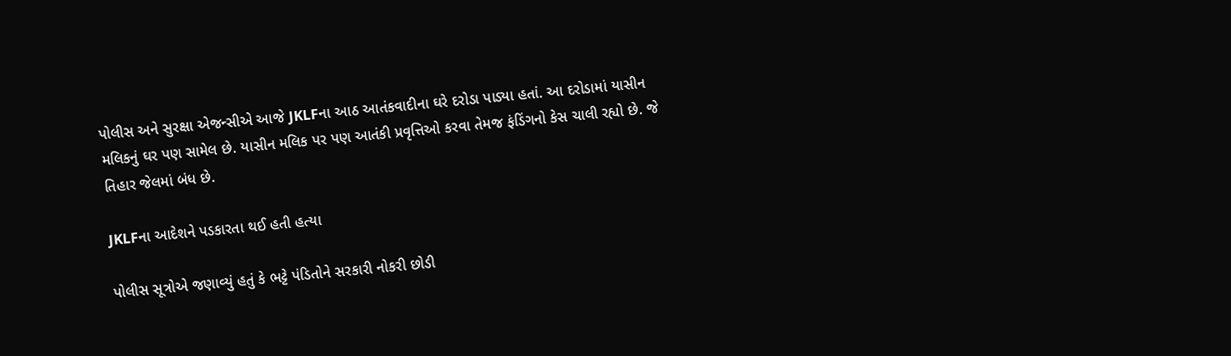પોલીસ અને સુરક્ષા એજન્સીએ આજે JKLFના આઠ આતંકવાદીના ઘરે દરોડા પાડ્યા હતાં. આ દરોડામાં યાસીન મલિકનું ઘર પણ સામેલ છે. યાસીન મલિક પર પણ આતંકી પ્રવૃત્તિઓ કરવા તેમજ ફંડિંગનો કેસ ચાલી રહ્યો છે. જે તિહાર જેલમાં બંધ છે.

JKLFના આદેશને પડકારતા થઈ હતી હત્યા

પોલીસ સૂત્રોએ જણાવ્યું હતું કે ભટ્ટે પંડિતોને સરકારી નોકરી છોડી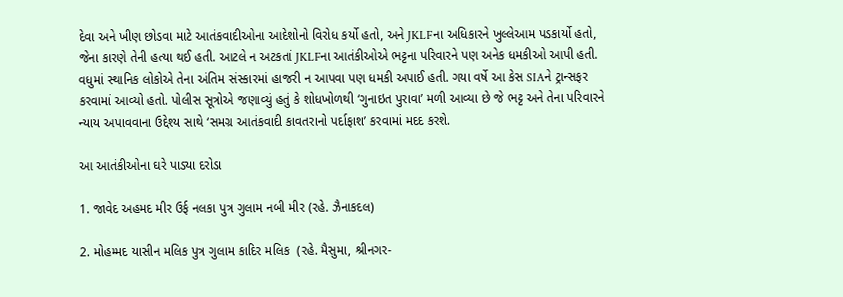દેવા અને ખીણ છોડવા માટે આતંકવાદીઓના આદેશોનો વિરોધ કર્યો હતો, અને JKLFના અધિકારને ખુલ્લેઆમ પડકાર્યો હતો, જેના કારણે તેની હત્યા થઈ હતી. આટલે ન અટકતાં JKLFના આતંકીઓએ ભટ્ટના પરિવારને પણ અનેક ધમકીઓ આપી હતી. વધુમાં સ્થાનિક લોકોએ તેના અંતિમ સંસ્કારમાં હાજરી ન આપવા પણ ધમકી અપાઈ હતી. ગયા વર્ષે આ કેસ SIAને ટ્રાન્સફર કરવામાં આવ્યો હતો. પોલીસ સૂત્રોએ જણાવ્યું હતું કે શોધખોળથી ‘ગુનાઇત પુરાવા’ મળી આવ્યા છે જે ભટ્ટ અને તેના પરિવારને ન્યાય અપાવવાના ઉદ્દેશ્ય સાથે ‘સમગ્ર આતંકવાદી કાવતરાનો પર્દાફાશ’ કરવામાં મદદ કરશે.

આ આતંકીઓના ઘરે પાડ્યા દરોડા

1. જાવેદ અહમદ મીર ઉર્ફ નલકા પુત્ર ગુલામ નબી મીર (રહે. ઝૈનાકદલ)

2. મોહમ્મદ યાસીન મલિક પુત્ર ગુલામ કાદિર મલિક  (રહે. મૈસુમા, શ્રીનગર-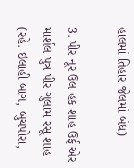હાલમાં તિહાર જેલમાં બંધ)

3. પીર નૂર ઉલ હક શાહ ઉર્ફ એર માર્શલ પુત્ર પીર ગુલામ રસૂ શાહ (રહે. ઇલાહી બાગ, બુચપોરા,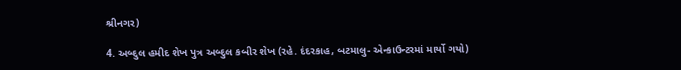શ્રીનગર)

4. અબ્દુલ હમીદ શેખ પુત્ર અબ્દુલ કબીર શેખ (રહે. દંદરકાહ, બટમાલુ- એન્કાઉન્ટરમાં માર્યો ગયો)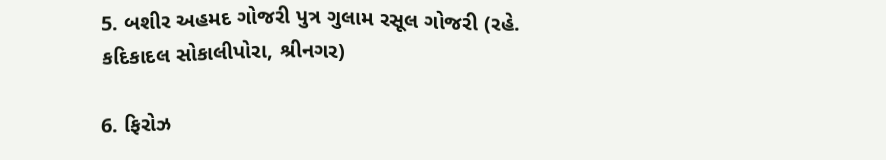5. બશીર અહમદ ગોજરી પુત્ર ગુલામ રસૂલ ગોજરી (રહે. કદિકાદલ સોકાલીપોરા, શ્રીનગર)

6. ફિરોઝ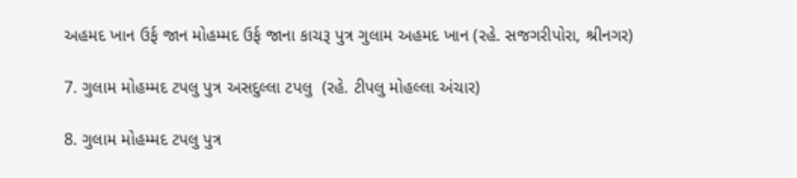અહમદ ખાન ઉર્ફ જાન મોહમ્મદ ઉર્ફ જાના કાચરૂ પુત્ર ગુલામ અહમદ ખાન (રહે. સજગરીપોરા, શ્રીનગર)

7. ગુલામ મોહમ્મદ ટપલુ પુત્ર અસદુલ્લા ટપલુ  (રહે. ટીપલુ મોહલ્લા અંચાર)

8. ગુલામ મોહમ્મદ ટપલુ પુત્ર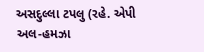અસદુલ્લા ટપલુ (રહે. એપી અલ-હમઝા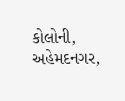કોલોની, અહેમદનગર,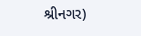શ્રીનગર)